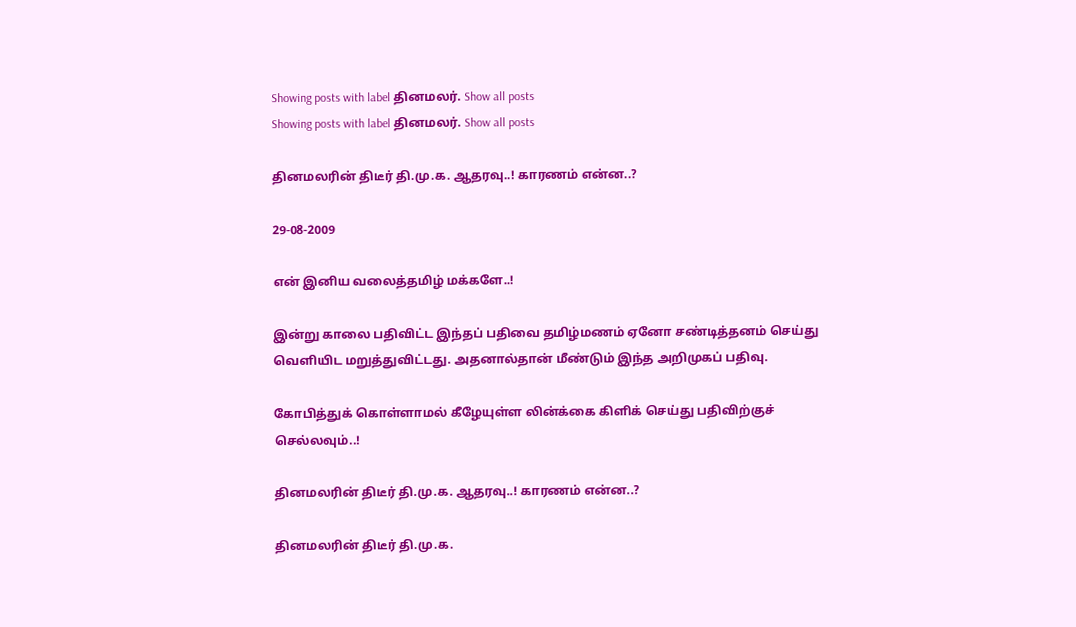Showing posts with label தினமலர். Show all posts
Showing posts with label தினமலர். Show all posts

தினமலரின் திடீர் தி.மு.க. ஆதரவு..! காரணம் என்ன..?

29-08-2009

என் இனிய வலைத்தமிழ் மக்களே..!

இன்று காலை பதிவிட்ட இந்தப் பதிவை தமிழ்மணம் ஏனோ சண்டித்தனம் செய்து வெளியிட மறுத்துவிட்டது. அதனால்தான் மீண்டும் இந்த அறிமுகப் பதிவு.

கோபித்துக் கொள்ளாமல் கீழேயுள்ள லின்க்கை கிளிக் செய்து பதிவிற்குச் செல்லவும்..!

தினமலரின் திடீர் தி.மு.க. ஆதரவு..! காரணம் என்ன..?

தினமலரின் திடீர் தி.மு.க.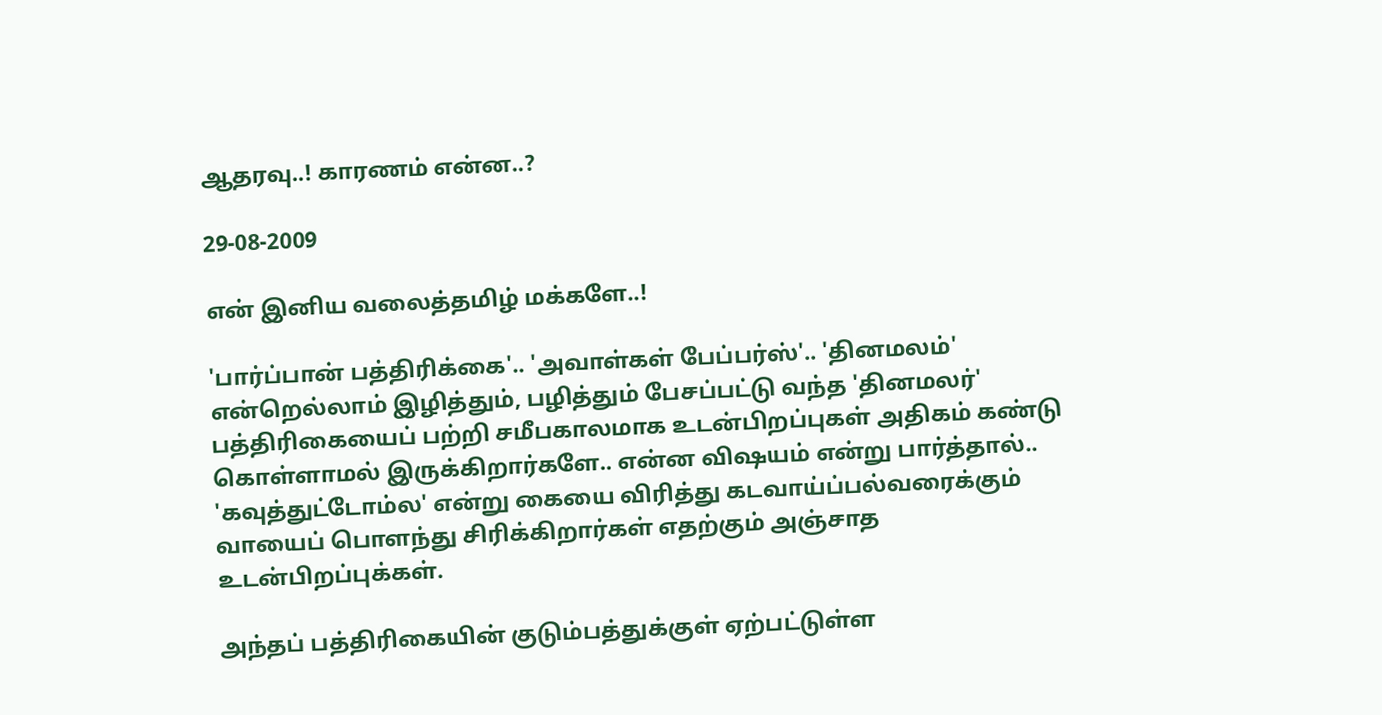ஆதரவு..! காரணம் என்ன..?

29-08-2009

என் இனிய வலைத்தமிழ் மக்களே..!

'பார்ப்பான் பத்திரிக்கை'.. 'அவாள்கள் பேப்பர்ஸ்'.. 'தினமலம்' என்றெல்லாம் இழித்தும், பழித்தும் பேசப்பட்டு வந்த 'தினமலர்' பத்திரிகையைப் பற்றி சமீபகாலமாக உடன்பிறப்புகள் அதிகம் கண்டு கொள்ளாமல் இருக்கிறார்களே.. என்ன விஷயம் என்று பார்த்தால்.. 'கவுத்துட்டோம்ல' என்று கையை விரித்து கடவாய்ப்பல்வரைக்கும் வாயைப் பொளந்து சிரிக்கிறார்கள் எதற்கும் அஞ்சாத உடன்பிறப்புக்கள்.

அந்தப் பத்திரிகையின் குடும்பத்துக்குள் ஏற்பட்டுள்ள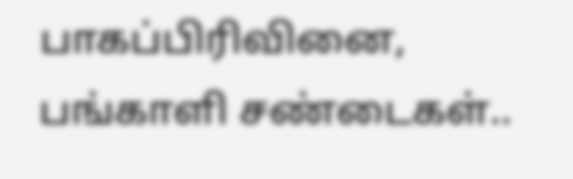பாகப்பிரிவினை, பங்காளி சண்டைகள்..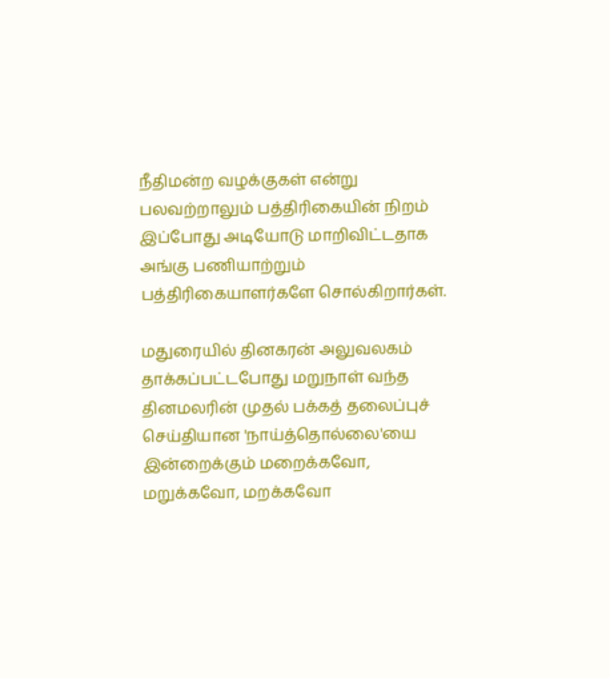நீதிமன்ற வழக்குகள் என்று பலவற்றாலும் பத்திரிகையின் நிறம் இப்போது அடியோடு மாறிவிட்டதாக அங்கு பணியாற்றும் பத்திரிகையாளர்களே சொல்கிறார்கள்.

மதுரையில் தினகரன் அலுவலகம் தாக்கப்பட்டபோது மறுநாள் வந்த தினமலரின் முதல் பக்கத் தலைப்புச் செய்தியான 'நாய்த்தொல்லை'யை இன்றைக்கும் மறைக்கவோ, மறுக்கவோ, மறக்கவோ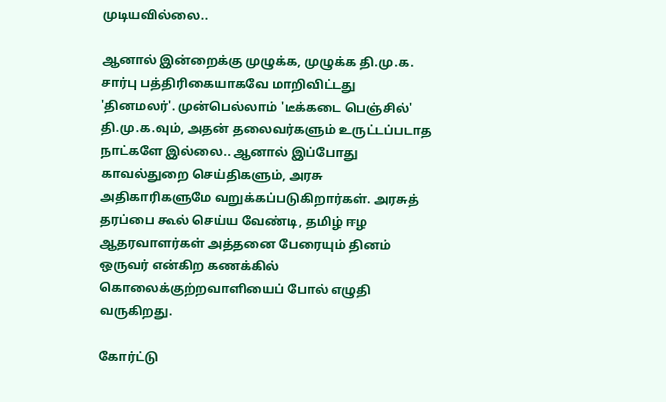முடியவில்லை..

ஆனால் இன்றைக்கு முழுக்க, முழுக்க தி.மு.க. சார்பு பத்திரிகையாகவே மாறிவிட்டது 'தினமலர்'. முன்பெல்லாம் 'டீக்கடை பெஞ்சில்' தி.மு.க.வும், அதன் தலைவர்களும் உருட்டப்படாத நாட்களே இல்லை.. ஆனால் இப்போது காவல்துறை செய்திகளும், அரசு அதிகாரிகளுமே வறுக்கப்படுகிறார்கள். அரசுத் தரப்பை கூல் செய்ய வேண்டி, தமிழ் ஈழ ஆதரவாளர்கள் அத்தனை பேரையும் தினம் ஒருவர் என்கிற கணக்கில் கொலைக்குற்றவாளியைப் போல் எழுதி வருகிறது.

கோர்ட்டு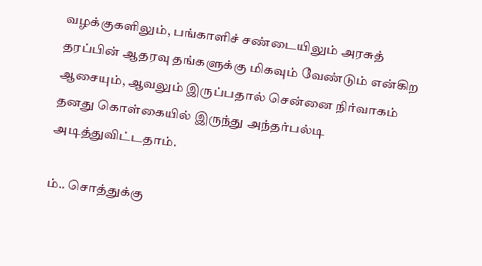வழக்குகளிலும், பங்காளிச் சண்டையிலும் அரசுத் தரப்பின் ஆதரவு தங்களுக்கு மிகவும் வேண்டும் என்கிற ஆசையும், ஆவலும் இருப்பதால் சென்னை நிர்வாகம் தனது கொள்கையில் இருந்து அந்தர்பல்டி அடித்துவிட்டதாம்.

ம்.. சொத்துக்கு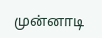முன்னாடி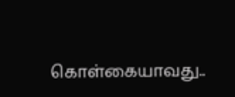கொள்கையாவது..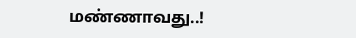மண்ணாவது..!